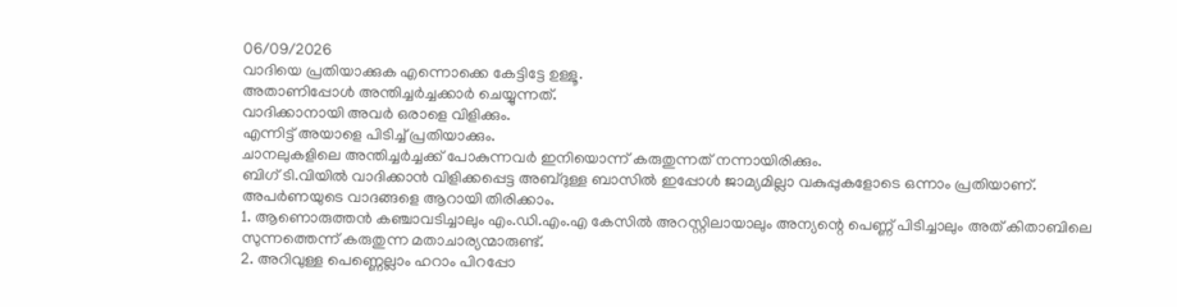06/09/2026
വാദിയെ പ്രതിയാക്കുക എന്നൊക്കെ കേട്ടിട്ടേ ഉള്ളൂ.
അതാണിപ്പോൾ അന്തിച്ചർച്ചക്കാർ ചെയ്യുന്നത്.
വാദിക്കാനായി അവർ ഒരാളെ വിളിക്കും.
എന്നിട്ട് അയാളെ പിടിച്ച് പ്രതിയാക്കും.
ചാനലുകളിലെ അന്തിച്ചർച്ചക്ക് പോകുന്നവർ ഇനിയൊന്ന് കരുതുന്നത് നന്നായിരിക്കും.
ബിഗ് ടി.വിയിൽ വാദിക്കാൻ വിളിക്കപ്പെട്ട അബ്ദുള്ള ബാസിൽ ഇപ്പോൾ ജാമ്യമില്ലാ വകുപ്പുകളോടെ ഒന്നാം പ്രതിയാണ്.
അപർണയുടെ വാദങ്ങളെ ആറായി തിരിക്കാം.
1. ആണൊരുത്തൻ കഞ്ചാവടിച്ചാലും എം.ഡി.എം.എ കേസിൽ അറസ്റ്റിലായാലും അന്യന്റെ പെണ്ണ് പിടിച്ചാലും അത് കിതാബിലെ സുന്നത്തെന്ന് കരുതുന്ന മതാചാര്യന്മാരുണ്ട്.
2. അറിവുള്ള പെണ്ണെല്ലാം ഹറാം പിറപ്പോ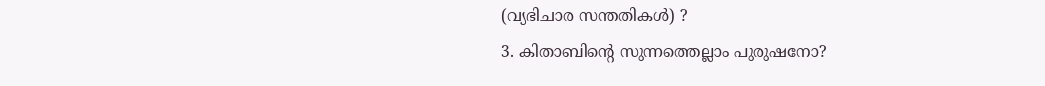(വ്യഭിചാര സന്തതികൾ) ?
3. കിതാബിന്റെ സുന്നത്തെല്ലാം പുരുഷനോ?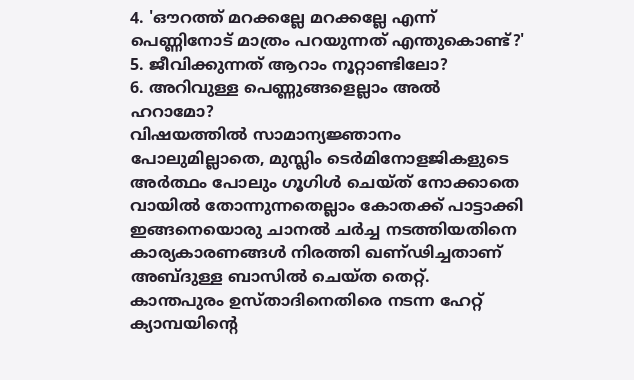4. 'ഔറത്ത് മറക്കല്ലേ മറക്കല്ലേ എന്ന് പെണ്ണിനോട് മാത്രം പറയുന്നത് എന്തുകൊണ്ട്?'
5. ജീവിക്കുന്നത് ആറാം നൂറ്റാണ്ടിലോ?
6. അറിവുള്ള പെണ്ണുങ്ങളെല്ലാം അൽ ഹറാമോ?
വിഷയത്തിൽ സാമാന്യജ്ഞാനം പോലുമില്ലാതെ, മുസ്ലിം ടെർമിനോളജികളുടെ അർത്ഥം പോലും ഗൂഗിൾ ചെയ്ത് നോക്കാതെ വായിൽ തോന്നുന്നതെല്ലാം കോതക്ക് പാട്ടാക്കി ഇങ്ങനെയൊരു ചാനൽ ചർച്ച നടത്തിയതിനെ കാര്യകാരണങ്ങൾ നിരത്തി ഖണ്ഢിച്ചതാണ് അബ്ദുള്ള ബാസിൽ ചെയ്ത തെറ്റ്.
കാന്തപുരം ഉസ്താദിനെതിരെ നടന്ന ഹേറ്റ് ക്യാമ്പയിന്റെ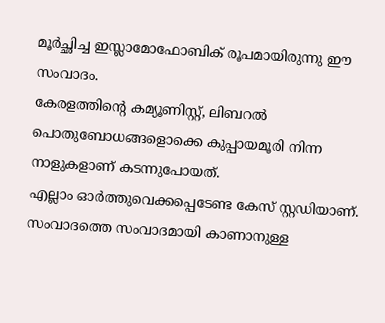മൂർച്ഛിച്ച ഇസ്ലാമോഫോബിക് രൂപമായിരുന്നു ഈ സംവാദം.
കേരളത്തിന്റെ കമ്യൂണിസ്റ്റ്, ലിബറൽ പൊതുബോധങ്ങളൊക്കെ കുപ്പായമൂരി നിന്ന നാളുകളാണ് കടന്നുപോയത്.
എല്ലാം ഓർത്തുവെക്കപ്പെടേണ്ട കേസ് സ്റ്റഡിയാണ്.
സംവാദത്തെ സംവാദമായി കാണാനുള്ള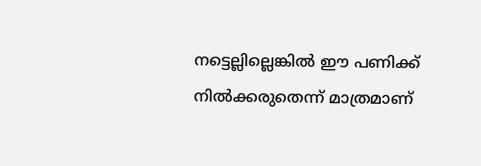നട്ടെല്ലില്ലെങ്കിൽ ഈ പണിക്ക് നിൽക്കരുതെന്ന് മാത്രമാണ്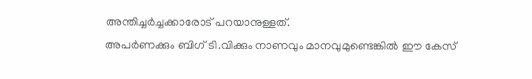അന്തിച്ചർച്ചക്കാരോട് പറയാനുള്ളത്.
അപർണക്കും ബിഗ് ടി.വിക്കും നാണവും മാനവുമുണ്ടെങ്കിൽ ഈ കേസ്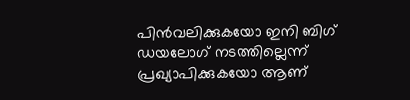പിൻവലിക്കുകയോ ഇനി ബിഗ് ഡയലോഗ് നടത്തില്ലെന്ന് പ്രഖ്യാപിക്കുകയോ ആണ്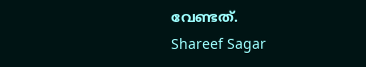വേണ്ടത്.
Shareef Sagar